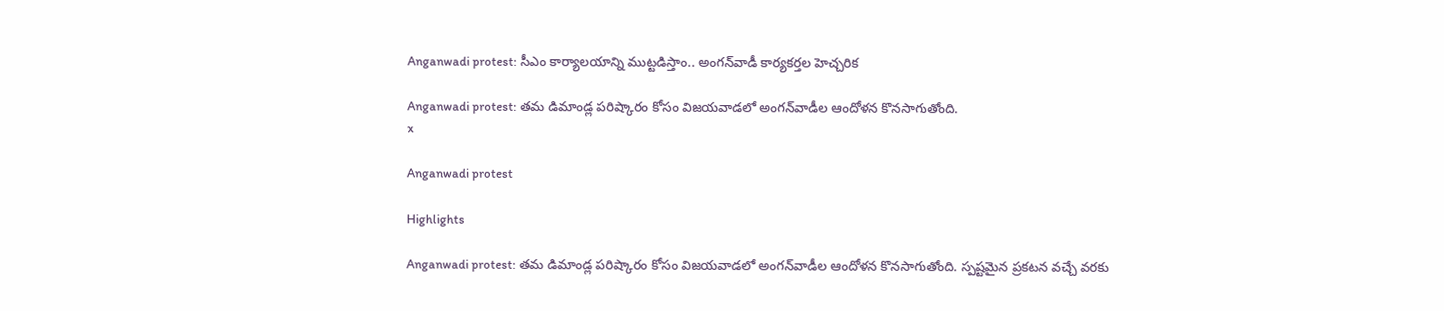Anganwadi protest: సీఎం కార్యాలయాన్ని ముట్టడిస్తాం.. అంగన్‌వాడీ కార్యకర్తల హెచ్చరిక

Anganwadi protest: తమ డిమాండ్ల పరిష్కారం కోసం విజయవాడలో అంగన్‌వాడీల ఆందోళన కొనసాగుతోంది.
x

Anganwadi protest

Highlights

Anganwadi protest: తమ డిమాండ్ల పరిష్కారం కోసం విజయవాడలో అంగన్‌వాడీల ఆందోళన కొనసాగుతోంది. స్పష్టమైన ప్రకటన వచ్చే వరకు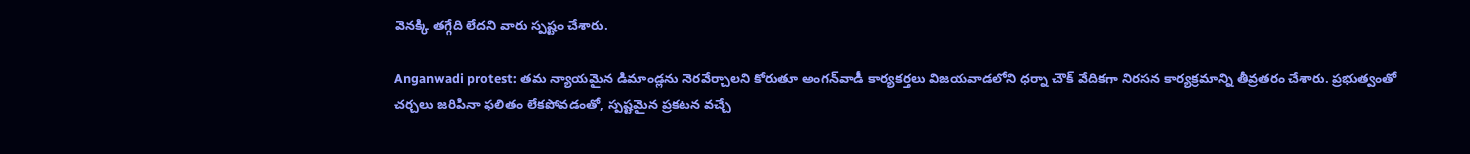వెనక్కి తగ్గేది లేదని వారు స్పష్టం చేశారు.

Anganwadi protest: తమ న్యాయమైన డిమాండ్లను నెరవేర్చాలని కోరుతూ అంగన్‌వాడీ కార్యకర్తలు విజయవాడలోని ధర్నా చౌక్ వేదికగా నిరసన కార్యక్రమాన్ని తీవ్రతరం చేశారు. ప్రభుత్వంతో చర్చలు జరిపినా ఫలితం లేకపోవడంతో, స్పష్టమైన ప్రకటన వచ్చే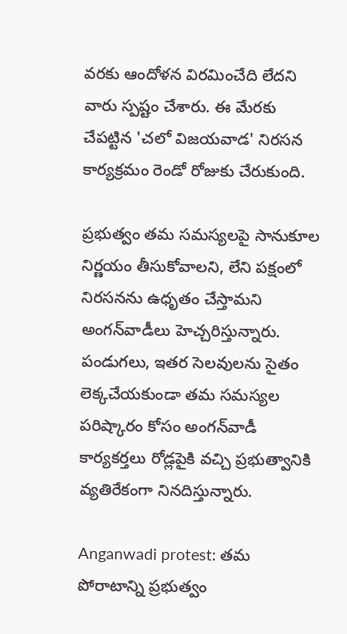వరకు ఆందోళన విరమించేది లేదని వారు స్పష్టం చేశారు. ఈ మేరకు చేపట్టిన 'చలో విజయవాడ' నిరసన కార్యక్రమం రెండో రోజుకు చేరుకుంది.

ప్రభుత్వం తమ సమస్యలపై సానుకూల నిర్ణయం తీసుకోవాలని, లేని పక్షంలో నిరసనను ఉధృతం చేస్తామని అంగన్‌వాడీలు హెచ్చరిస్తున్నారు. పండుగలు, ఇతర సెలవులను సైతం లెక్కచేయకుండా తమ సమస్యల పరిష్కారం కోసం అంగన్‌వాడీ కార్యకర్తలు రోడ్లపైకి వచ్చి ప్రభుత్వానికి వ్యతిరేకంగా నినదిస్తున్నారు.

Anganwadi protest: తమ పోరాటాన్ని ప్రభుత్వం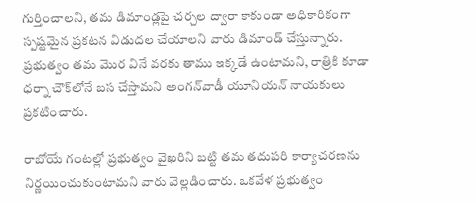గుర్తించాలని, తమ డిమాండ్లపై చర్చల ద్వారా కాకుండా అధికారికంగా స్పష్టమైన ప్రకటన విడుదల చేయాలని వారు డిమాండ్ చేస్తున్నారు. ప్రభుత్వం తమ మొర వినే వరకు తాము ఇక్కడే ఉంటామని, రాత్రికి కూడా ధర్నా చౌక్‌లోనే బస చేస్తామని అంగన్‌వాడీ యూనియన్ నాయకులు ప్రకటించారు.

రాబోయే గంటల్లో ప్రభుత్వం వైఖరిని బట్టి తమ తదుపరి కార్యాచరణను నిర్ణయించుకుంటామని వారు వెల్లడించారు. ఒకవేళ ప్రభుత్వం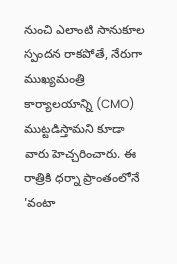నుంచి ఎలాంటి సానుకూల స్పందన రాకపోతే, నేరుగా ముఖ్యమంత్రి కార్యాలయాన్ని (CMO) ముట్టడిస్తామని కూడా వారు హెచ్చరించారు. ఈ రాత్రికి ధర్నా ప్రాంతంలోనే 'వంటా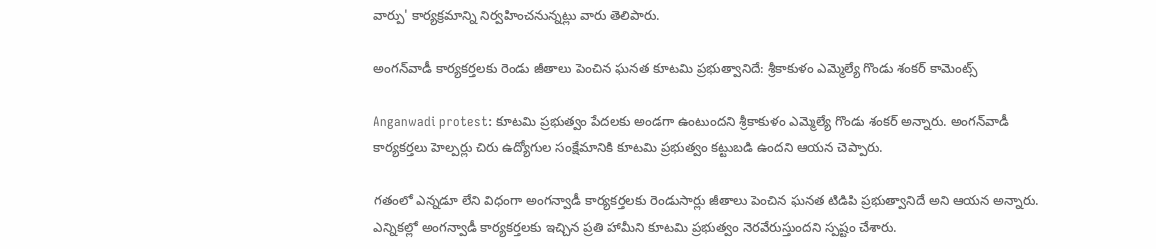వార్పు' కార్యక్రమాన్ని నిర్వహించనున్నట్లు వారు తెలిపారు.

అంగన్‌వాడీ కార్యకర్తలకు రెండు జీతాలు పెంచిన ఘనత కూటమి ప్రభుత్వానిదే: శ్రీకాకుళం ఎమ్మెల్యే గొండు శంకర్ కామెంట్స్

Anganwadi protest: కూటమి ప్రభుత్వం పేదలకు అండగా ఉంటుందని శ్రీకాకుళం ఎమ్మెల్యే గొండు శంకర్ అన్నారు. అంగన్‌వాడీ కార్యకర్తలు హెల్పర్లు చిరు ఉద్యోగుల సంక్షేమానికి కూటమి ప్రభుత్వం కట్టుబడి ఉందని ఆయన చెప్పారు.

గతంలో ఎన్నడూ లేని విధంగా అంగన్వాడీ కార్యకర్తలకు రెండుసార్లు జీతాలు పెంచిన ఘనత టిడిపి ప్రభుత్వానిదే అని ఆయన అన్నారు. ఎన్నికల్లో అంగన్వాడీ కార్యకర్తలకు ఇచ్చిన ప్రతి హామీని కూటమి ప్రభుత్వం నెరవేరుస్తుందని స్పష్టం చేశారు.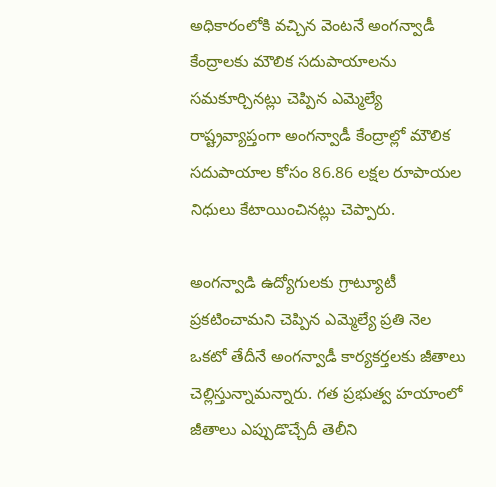అధికారంలోకి వచ్చిన వెంటనే అంగన్వాడీ కేంద్రాలకు మౌలిక సదుపాయాలను సమకూర్చినట్లు చెప్పిన ఎమ్మెల్యే రాష్ట్రవ్యాప్తంగా అంగన్వాడీ కేంద్రాల్లో మౌలిక సదుపాయాల కోసం 86.86 లక్షల రూపాయల నిధులు కేటాయించినట్లు చెప్పారు.

అంగన్వాడి ఉద్యోగులకు గ్రాట్యూటీ ప్రకటించామని చెప్పిన ఎమ్మెల్యే ప్రతి నెల ఒకటో తేదీనే అంగన్వాడీ కార్యకర్తలకు జీతాలు చెల్లిస్తున్నామన్నారు. గత ప్రభుత్వ హయాంలో జీతాలు ఎప్పుడొచ్చేదీ తెలీని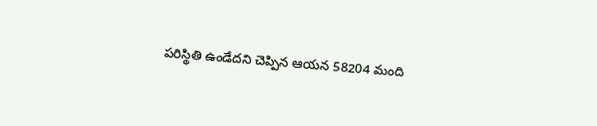పరిస్థితి ఉండేదని చెప్పిన ఆయన 58204 మంది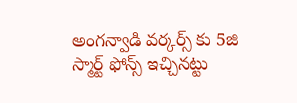అంగన్వాడి వర్కర్స్ కు 5జి స్మార్ట్ ఫోన్స్ ఇచ్చినట్టు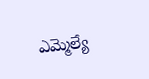ఎమ్మెల్యే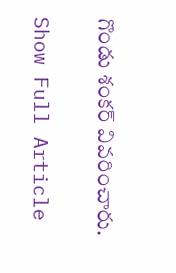గొండు శంకర్ వివరించారు.

Show Full Article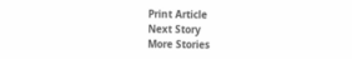Print Article
Next Story
More Stories